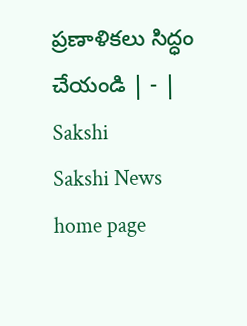ప్రణాళికలు సిద్ధం చేయండి | - | Sakshi
Sakshi News home page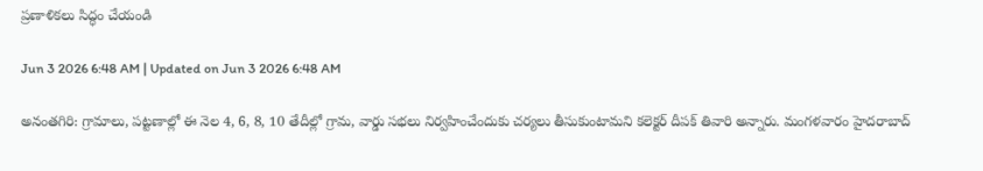ప్రణాళికలు సిద్ధం చేయండి

Jun 3 2026 6:48 AM | Updated on Jun 3 2026 6:48 AM

అనంతగిరి: గ్రామాలు, పట్టణాల్లో ఈ నెల 4, 6, 8, 10 తేదీల్లో గ్రామ, వార్డు సభలు నిర్వహించేందుకు చర్యలు తీసుకుంటామని కలెక్టర్‌ దీపక్‌ తివారి అన్నారు. మంగళవారం హైదరాబాద్‌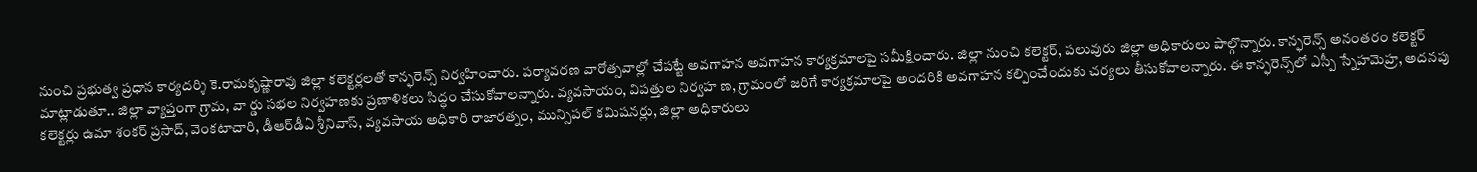నుంచి ప్రభుత్వ ప్రధాన కార్యదర్శి కె.రామకృష్ణారావు జిల్లా కలెక్టర్లలతో కాన్ఫరెన్స్‌ నిర్వహించారు. పర్యావరణ వారోత్సవాల్లో చేపట్టే అవగాహన అవగాహన కార్యక్రమాలపై సమీక్షించారు. జిల్లా నుంచి కలెక్టర్‌, పలువురు జిల్లా అధికారులు పాల్గొన్నారు. కాన్ఫరెన్స్‌ అనంతరం కలెక్టర్‌ మాట్లాడుతూ.. జిల్లా వ్యాప్తంగా గ్రామ, వా ర్డు సభల నిర్వహణకు ప్రణాళికలు సిద్ధం చేసుకోవాలన్నారు. వ్యవసాయం, విపత్తుల నిర్వహ ణ, గ్రామంలో జరిగే కార్యక్రమాలపై అందరికి అవగాహన కల్పించేందుకు చర్యలు తీసుకోవాలన్నారు. ఈ కాన్ఫరెన్స్‌లో ఎస్పీ స్నేహమెహ్ర, అదనపు కలెక్టర్లు ఉమా శంకర్‌ ప్రసాద్‌, వెంకటాచారి, డీఆర్‌డీఏ శ్రీనివాస్‌, వ్యవసాయ అధికారి రాజారత్నం, మున్సిపల్‌ కమిషనర్లు, జిల్లా అధికారులు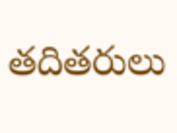తదితరులు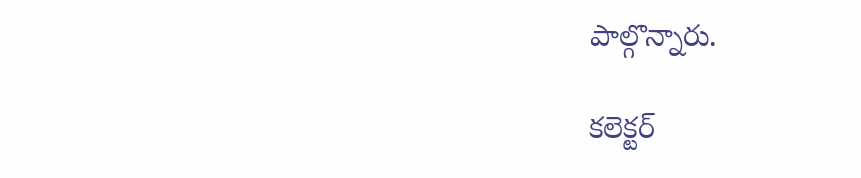పాల్గొన్నారు.

కలెక్టర్‌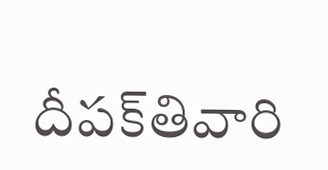దీపక్‌తివారి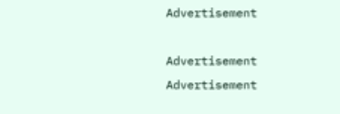Advertisement

Advertisement
Advertisement